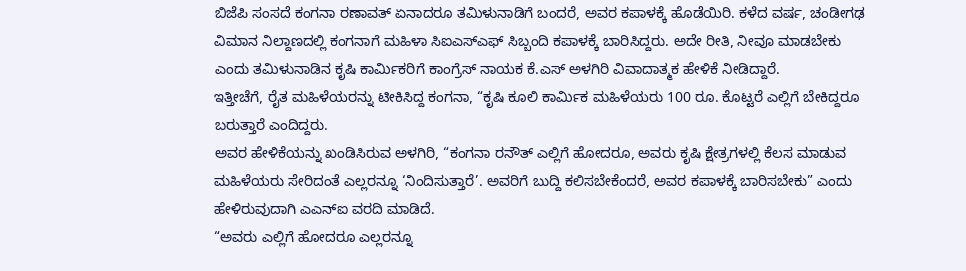ಬಿಜೆಪಿ ಸಂಸದೆ ಕಂಗನಾ ರಣಾವತ್ ಏನಾದರೂ ತಮಿಳುನಾಡಿಗೆ ಬಂದರೆ, ಅವರ ಕಪಾಳಕ್ಕೆ ಹೊಡೆಯಿರಿ. ಕಳೆದ ವರ್ಷ, ಚಂಡೀಗಢ ವಿಮಾನ ನಿಲ್ದಾಣದಲ್ಲಿ ಕಂಗನಾಗೆ ಮಹಿಳಾ ಸಿಐಎಸ್ಎಫ್ ಸಿಬ್ಬಂದಿ ಕಪಾಳಕ್ಕೆ ಬಾರಿಸಿದ್ದರು. ಅದೇ ರೀತಿ, ನೀವೂ ಮಾಡಬೇಕು ಎಂದು ತಮಿಳುನಾಡಿನ ಕೃಷಿ ಕಾರ್ಮಿಕರಿಗೆ ಕಾಂಗ್ರೆಸ್ ನಾಯಕ ಕೆ.ಎಸ್ ಅಳಗಿರಿ ವಿವಾದಾತ್ಮಕ ಹೇಳಿಕೆ ನೀಡಿದ್ದಾರೆ.
ಇತ್ತೀಚೆಗೆ, ರೈತ ಮಹಿಳೆಯರನ್ನು ಟೀಕಿಸಿದ್ದ ಕಂಗನಾ, “ಕೃಷಿ ಕೂಲಿ ಕಾರ್ಮಿಕ ಮಹಿಳೆಯರು 100 ರೂ. ಕೊಟ್ಟರೆ ಎಲ್ಲಿಗೆ ಬೇಕಿದ್ದರೂ ಬರುತ್ತಾರೆ ಎಂದಿದ್ದರು.
ಅವರ ಹೇಳಿಕೆಯನ್ನು ಖಂಡಿಸಿರುವ ಅಳಗಿರಿ, “ಕಂಗನಾ ರನೌತ್ ಎಲ್ಲಿಗೆ ಹೋದರೂ, ಅವರು ಕೃಷಿ ಕ್ಷೇತ್ರಗಳಲ್ಲಿ ಕೆಲಸ ಮಾಡುವ ಮಹಿಳೆಯರು ಸೇರಿದಂತೆ ಎಲ್ಲರನ್ನೂ ‘ನಿಂದಿಸುತ್ತಾರೆ’. ಅವರಿಗೆ ಬುದ್ದಿ ಕಲಿಸಬೇಕೆಂದರೆ, ಅವರ ಕಪಾಳಕ್ಕೆ ಬಾರಿಸಬೇಕು” ಎಂದು ಹೇಳಿರುವುದಾಗಿ ಎಎನ್ಐ ವರದಿ ಮಾಡಿದೆ.
“ಅವರು ಎಲ್ಲಿಗೆ ಹೋದರೂ ಎಲ್ಲರನ್ನೂ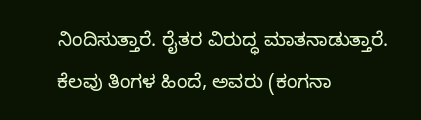ನಿಂದಿಸುತ್ತಾರೆ. ರೈತರ ವಿರುದ್ಧ ಮಾತನಾಡುತ್ತಾರೆ. ಕೆಲವು ತಿಂಗಳ ಹಿಂದೆ, ಅವರು (ಕಂಗನಾ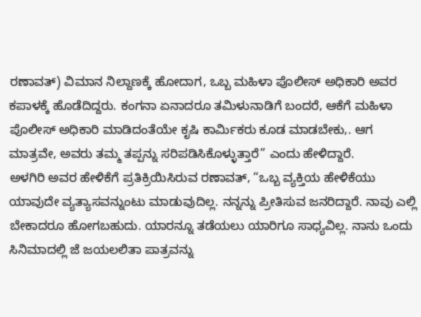ರಣಾವತ್) ವಿಮಾನ ನಿಲ್ದಾಣಕ್ಕೆ ಹೋದಾಗ, ಒಬ್ಬ ಮಹಿಳಾ ಪೊಲೀಸ್ ಅಧಿಕಾರಿ ಅವರ ಕಪಾಳಕ್ಕೆ ಹೊಡೆದಿದ್ದರು. ಕಂಗನಾ ಏನಾದರೂ ತಮಿಳುನಾಡಿಗೆ ಬಂದರೆ, ಆಕೆಗೆ ಮಹಿಳಾ ಪೊಲೀಸ್ ಅಧಿಕಾರಿ ಮಾಡಿದಂತೆಯೇ ಕೃಷಿ ಕಾರ್ಮಿಕರು ಕೂಡ ಮಾಡಬೇಕು,. ಆಗ ಮಾತ್ರವೇ, ಅವರು ತಮ್ಮ ತಪ್ಪನ್ನು ಸರಿಪಡಿಸಿಕೊಳ್ಳುತ್ತಾರೆ” ಎಂದು ಹೇಳಿದ್ದಾರೆ.
ಅಳಗಿರಿ ಅವರ ಹೇಳಿಕೆಗೆ ಪ್ರತಿಕ್ರಿಯಿಸಿರುವ ರಣಾವತ್, “ಒಬ್ಬ ವ್ಯಕ್ತಿಯ ಹೇಳಿಕೆಯು ಯಾವುದೇ ವ್ಯತ್ಯಾಸವನ್ನುಂಟು ಮಾಡುವುದಿಲ್ಲ. ನನ್ನನ್ನು ಪ್ರೀತಿಸುವ ಜನರಿದ್ದಾರೆ. ನಾವು ಎಲ್ಲಿ ಬೇಕಾದರೂ ಹೋಗಬಹುದು. ಯಾರನ್ನೂ ತಡೆಯಲು ಯಾರಿಗೂ ಸಾಧ್ಯವಿಲ್ಲ. ನಾನು ಒಂದು ಸಿನಿಮಾದಲ್ಲಿ ಜೆ ಜಯಲಲಿತಾ ಪಾತ್ರವನ್ನು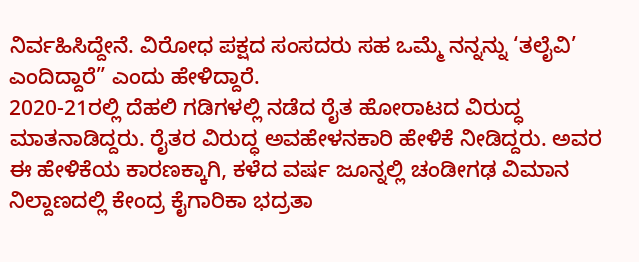ನಿರ್ವಹಿಸಿದ್ದೇನೆ. ವಿರೋಧ ಪಕ್ಷದ ಸಂಸದರು ಸಹ ಒಮ್ಮೆ ನನ್ನನ್ನು ‘ತಲೈವಿ’ ಎಂದಿದ್ದಾರೆ” ಎಂದು ಹೇಳಿದ್ದಾರೆ.
2020-21ರಲ್ಲಿ ದೆಹಲಿ ಗಡಿಗಳಲ್ಲಿ ನಡೆದ ರೈತ ಹೋರಾಟದ ವಿರುದ್ಧ ಮಾತನಾಡಿದ್ದರು. ರೈತರ ವಿರುದ್ಧ ಅವಹೇಳನಕಾರಿ ಹೇಳಿಕೆ ನೀಡಿದ್ದರು. ಅವರ ಈ ಹೇಳಿಕೆಯ ಕಾರಣಕ್ಕಾಗಿ, ಕಳೆದ ವರ್ಷ ಜೂನ್ನಲ್ಲಿ ಚಂಡೀಗಢ ವಿಮಾನ ನಿಲ್ದಾಣದಲ್ಲಿ ಕೇಂದ್ರ ಕೈಗಾರಿಕಾ ಭದ್ರತಾ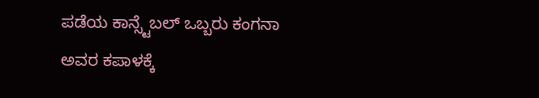ಪಡೆಯ ಕಾನ್ಸ್ಟೆಬಲ್ ಒಬ್ಬರು ಕಂಗನಾ ಅವರ ಕಪಾಳಕ್ಕೆ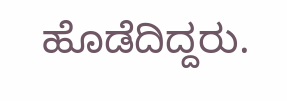ಹೊಡೆದಿದ್ದರು.